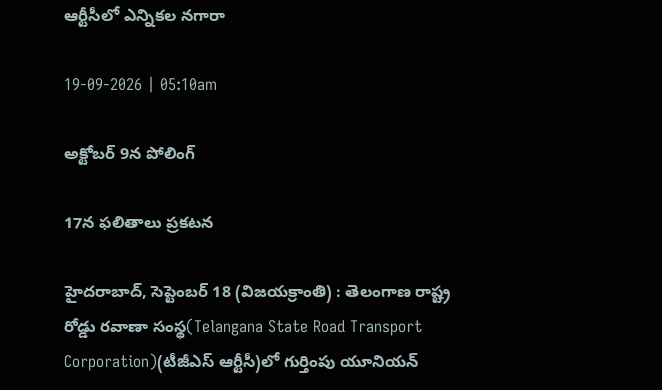ఆర్టీసీలో ఎన్నికల నగారా

19-09-2026 | 05:10am

అక్టోబర్ 9న పోలింగ్

17న ఫలితాలు ప్రకటన

హైదరాబాద్, సెప్టెంబర్ 18 (విజయక్రాంతి) : తెలంగాణ రాష్ట్ర రోడ్డు రవాణా సంస్థ(Telangana State Road Transport Corporation)(టీజీఎస్ ఆర్టీసీ)లో గుర్తింపు యూనియన్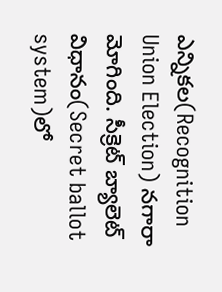ఎన్నికల(Recognition Union Election) నగారా మోగింది. సీక్రెట్ బ్యాలెట్ విధానం(Secret ballot system)లో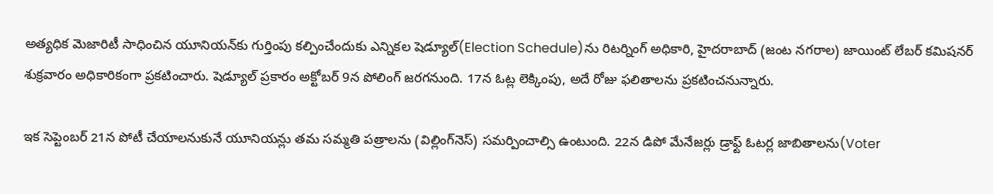అత్యధిక మెజారిటీ సాధించిన యూనియన్‌కు గుర్తింపు కల్పించేందుకు ఎన్నికల షెడ్యూల్‌(Election Schedule)ను రిటర్నింగ్ అధికారి, హైదరాబాద్ (జంట నగరాల) జాయింట్ లేబర్ కమిషనర్ శుక్రవారం అధికారికంగా ప్రకటించారు. షెడ్యూల్ ప్రకారం అక్టోబర్ 9న పోలింగ్ జరగనుంది. 17న ఓట్ల లెక్కింపు, అదే రోజు ఫలితాలను ప్రకటించనున్నారు.

ఇక సెప్టెంబర్ 21న పోటీ చేయాలనుకునే యూనియన్లు తమ సమ్మతి పత్రాలను (విల్లింగ్‌నెస్) సమర్పించాల్సి ఉంటుంది. 22న డిపో మేనేజర్లు డ్రాఫ్ట్ ఓటర్ల జాబితాలను(Voter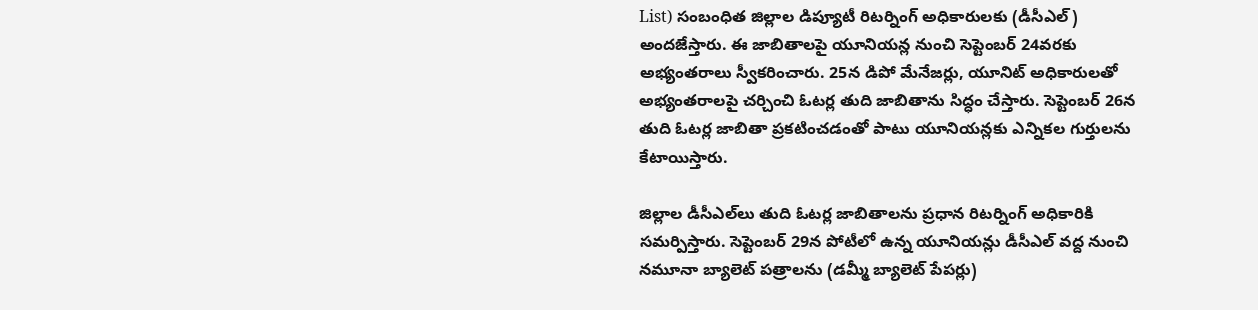List) సంబంధిత జిల్లాల డిప్యూటీ రిటర్నింగ్ అధికారులకు (డీసీఎల్) అందజేస్తారు. ఈ జాబితాలపై యూనియన్ల నుంచి సెప్టెంబర్ 24వరకు అభ్యంతరాలు స్వీకరించారు. 25న డిపో మేనేజర్లు, యూనిట్ అధికారులతో అభ్యంతరాలపై చర్చించి ఓటర్ల తుది జాబితాను సిద్ధం చేస్తారు. సెప్టెంబర్ 26న తుది ఓటర్ల జాబితా ప్రకటించడంతో పాటు యూనియన్లకు ఎన్నికల గుర్తులను కేటాయిస్తారు.

జిల్లాల డీసీఎల్‌లు తుది ఓటర్ల జాబితాలను ప్రధాన రిటర్నింగ్ అధికారికి సమర్పిస్తారు. సెప్టెంబర్ 29న పోటీలో ఉన్న యూనియన్లు డీసీఎల్ వద్ద నుంచి నమూనా బ్యాలెట్ పత్రాలను (డమ్మీ బ్యాలెట్ పేపర్లు)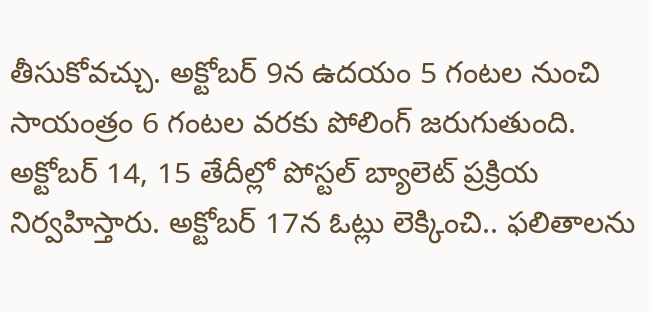తీసుకోవచ్చు. అక్టోబర్ 9న ఉదయం 5 గంటల నుంచి సాయంత్రం 6 గంటల వరకు పోలింగ్ జరుగుతుంది. అక్టోబర్ 14, 15 తేదీల్లో పోస్టల్ బ్యాలెట్ ప్రక్రియ నిర్వహిస్తారు. అక్టోబర్ 17న ఓట్లు లెక్కించి.. ఫలితాలను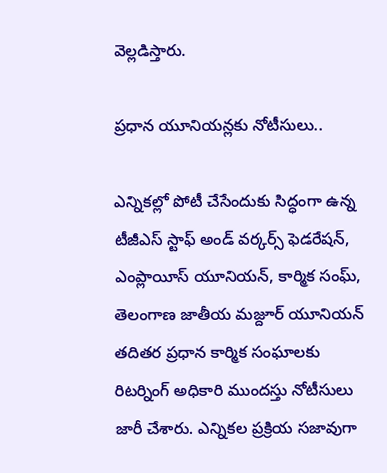వెల్లడిస్తారు.

ప్రధాన యూనియన్లకు నోటీసులు..

ఎన్నికల్లో పోటీ చేసేందుకు సిద్ధంగా ఉన్న టీజీఎస్ స్టాఫ్ అండ్ వర్కర్స్ ఫెడరేషన్, ఎంప్లాయీస్ యూనియన్, కార్మిక సంఘ్, తెలంగాణ జాతీయ మజ్దూర్ యూనియన్ తదితర ప్రధాన కార్మిక సంఘాలకు రిటర్నింగ్ అధికారి ముందస్తు నోటీసులు జారీ చేశారు. ఎన్నికల ప్రక్రియ సజావుగా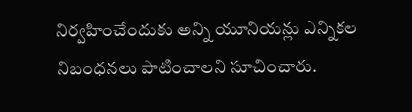నిర్వహించేందుకు అన్ని యూనియన్లు ఎన్నికల నిబంధనలు పాటించాలని సూచించారు.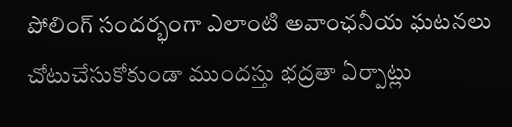పోలింగ్ సందర్భంగా ఎలాంటి అవాంఛనీయ ఘటనలు చోటుచేసుకోకుండా ముందస్తు భద్రతా ఏర్పాట్లు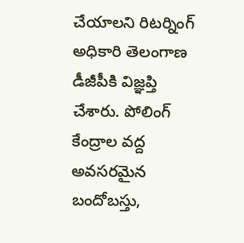చేయాలని రిటర్నింగ్ అధికారి తెలంగాణ డీజీపీకి విజ్ఞప్తి చేశారు. పోలింగ్ కేంద్రాల వద్ద అవసరమైన బందోబస్తు,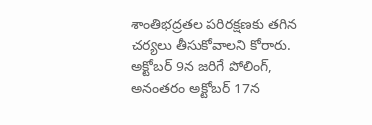శాంతిభద్రతల పరిరక్షణకు తగిన చర్యలు తీసుకోవాలని కోరారు. అక్టోబర్ 9న జరిగే పోలింగ్, అనంతరం అక్టోబర్ 17న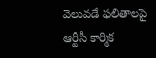వెలువడే ఫలితాలపై ఆర్టీసీ కార్మిక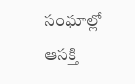సంఘాల్లో ఆసక్తి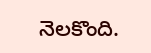నెలకొంది.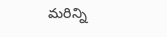మరిన్ని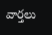వార్తలు